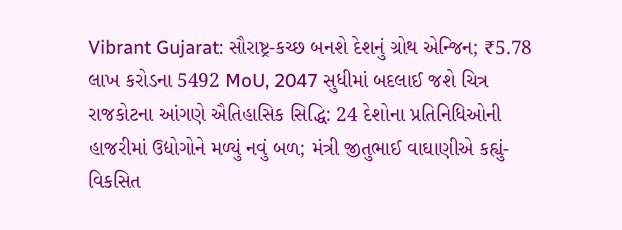Vibrant Gujarat: સૌરાષ્ટ્ર-કચ્છ બનશે દેશનું ગ્રોથ એન્જિન; ₹5.78 લાખ કરોડના 5492 MoU, 2047 સુધીમાં બદલાઈ જશે ચિત્ર
રાજકોટના આંગણે ઐતિહાસિક સિદ્ધિ: 24 દેશોના પ્રતિનિધિઓની હાજરીમાં ઉદ્યોગોને મળ્યું નવું બળ; મંત્રી જીતુભાઈ વાઘાણીએ કહ્યું- વિકસિત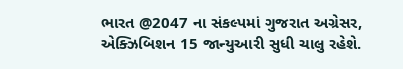ભારત @2047 ના સંકલ્પમાં ગુજરાત અગ્રેસર, એક્ઝિબિશન 15 જાન્યુઆરી સુધી ચાલુ રહેશે.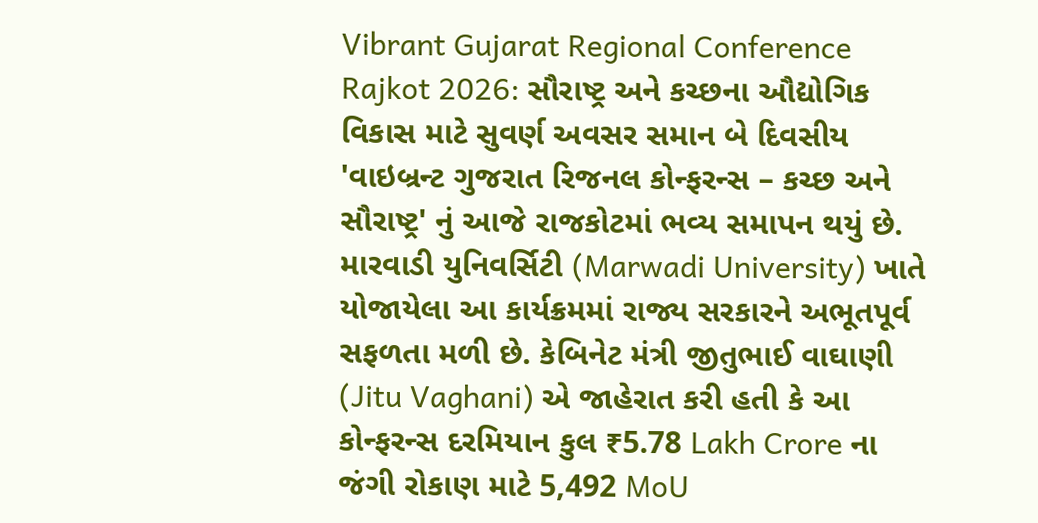Vibrant Gujarat Regional Conference Rajkot 2026: સૌરાષ્ટ્ર અને કચ્છના ઔદ્યોગિક વિકાસ માટે સુવર્ણ અવસર સમાન બે દિવસીય 'વાઇબ્રન્ટ ગુજરાત રિજનલ કોન્ફરન્સ – કચ્છ અને સૌરાષ્ટ્ર' નું આજે રાજકોટમાં ભવ્ય સમાપન થયું છે. મારવાડી યુનિવર્સિટી (Marwadi University) ખાતે યોજાયેલા આ કાર્યક્રમમાં રાજ્ય સરકારને અભૂતપૂર્વ સફળતા મળી છે. કેબિનેટ મંત્રી જીતુભાઈ વાઘાણી (Jitu Vaghani) એ જાહેરાત કરી હતી કે આ કોન્ફરન્સ દરમિયાન કુલ ₹5.78 Lakh Crore ના જંગી રોકાણ માટે 5,492 MoU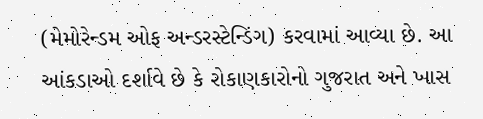(મેમોરેન્ડમ ઓફ અન્ડરસ્ટેન્ડિંગ) કરવામાં આવ્યા છે. આ આંકડાઓ દર્શાવે છે કે રોકાણકારોનો ગુજરાત અને ખાસ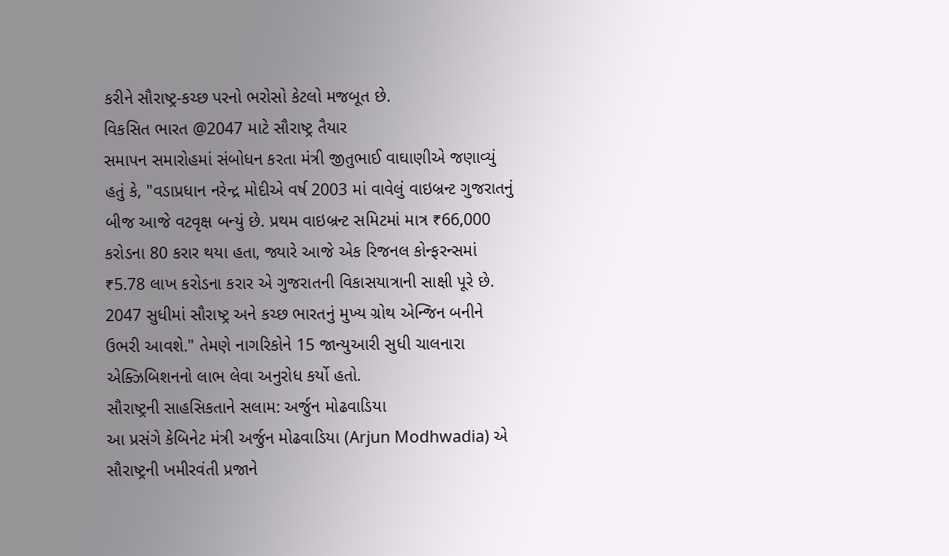કરીને સૌરાષ્ટ્ર-કચ્છ પરનો ભરોસો કેટલો મજબૂત છે.
વિકસિત ભારત @2047 માટે સૌરાષ્ટ્ર તૈયાર
સમાપન સમારોહમાં સંબોધન કરતા મંત્રી જીતુભાઈ વાઘાણીએ જણાવ્યું હતું કે, "વડાપ્રધાન નરેન્દ્ર મોદીએ વર્ષ 2003 માં વાવેલું વાઇબ્રન્ટ ગુજરાતનું બીજ આજે વટવૃક્ષ બન્યું છે. પ્રથમ વાઇબ્રન્ટ સમિટમાં માત્ર ₹66,000 કરોડના 80 કરાર થયા હતા, જ્યારે આજે એક રિજનલ કોન્ફરન્સમાં ₹5.78 લાખ કરોડના કરાર એ ગુજરાતની વિકાસયાત્રાની સાક્ષી પૂરે છે. 2047 સુધીમાં સૌરાષ્ટ્ર અને કચ્છ ભારતનું મુખ્ય ગ્રોથ એન્જિન બનીને ઉભરી આવશે." તેમણે નાગરિકોને 15 જાન્યુઆરી સુધી ચાલનારા એક્ઝિબિશનનો લાભ લેવા અનુરોધ કર્યો હતો.
સૌરાષ્ટ્રની સાહસિકતાને સલામ: અર્જુન મોઢવાડિયા
આ પ્રસંગે કેબિનેટ મંત્રી અર્જુન મોઢવાડિયા (Arjun Modhwadia) એ સૌરાષ્ટ્રની ખમીરવંતી પ્રજાને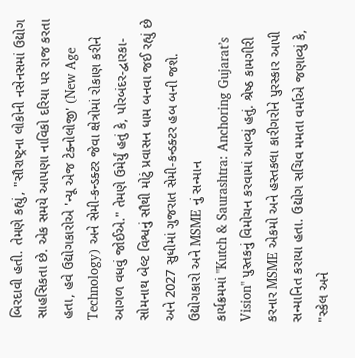બિરદાવી હતી. તેમણે કહ્યું, "સૌરાષ્ટ્રના લોકોની નસેનસમાં ઉદ્યોગ સાહસિકતા છે. એક સમયે આપણા નાવિકો દરિયા પર રાજ કરતા હતા, હવે ઉદ્યોગકારોએ 'ન્યૂ એજ ટેક્નોલોજી' (New Age Technology) અને સેમી-કન્ડક્ટર જેવા ક્ષેત્રોમાં રોકાણ કરીને આગળ વધવું જોઈએ." તેમણે ઉમેર્યું હતું કે, પોરબંદર-દ્વારકા-સોમનાથ બેલ્ટ વિશ્વનું સૌથી મોટું પ્રવાસન ધામ બનવા જઈ રહ્યું છે અને 2027 સુધીમાં ગુજરાત સેમી-કન્ડક્ટર હબ બની જશે.
ઉદ્યોગકારો અને MSME નું સન્માન
કાર્યક્રમમાં "Kutch & Saurashtra: Anchoring Gujarat’s Vision" પુસ્તકનું વિમોચન કરવામાં આવ્યું હતું. શ્રેષ્ઠ કામગીરી કરનાર MSME એકમો અને હસ્તકલા કારીગરોને પુરસ્કાર આપી સન્માનિત કરાયા હતા. ઉદ્યોગ સચિવ મમતા વર્માએ જણાવ્યું કે, "સ્કેલ અને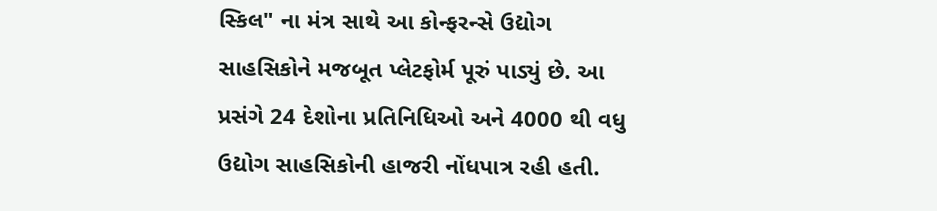સ્કિલ" ના મંત્ર સાથે આ કોન્ફરન્સે ઉદ્યોગ સાહસિકોને મજબૂત પ્લેટફોર્મ પૂરું પાડ્યું છે. આ પ્રસંગે 24 દેશોના પ્રતિનિધિઓ અને 4000 થી વધુ ઉદ્યોગ સાહસિકોની હાજરી નોંધપાત્ર રહી હતી.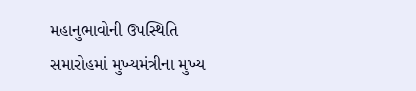મહાનુભાવોની ઉપસ્થિતિ
સમારોહમાં મુખ્યમંત્રીના મુખ્ય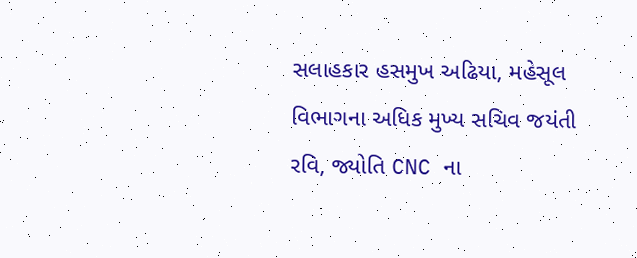સલાહકાર હસમુખ અઢિયા, મહેસૂલ વિભાગના અધિક મુખ્ય સચિવ જયંતી રવિ, જ્યોતિ CNC ના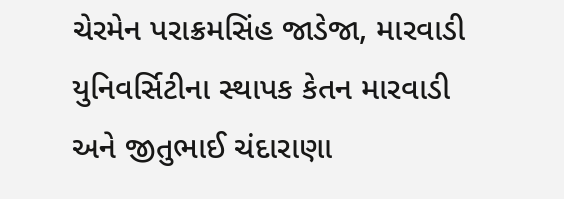ચેરમેન પરાક્રમસિંહ જાડેજા, મારવાડી યુનિવર્સિટીના સ્થાપક કેતન મારવાડી અને જીતુભાઈ ચંદારાણા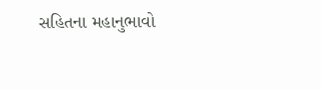સહિતના મહાનુભાવો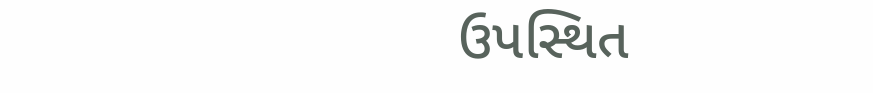ઉપસ્થિત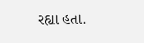રહ્યા હતા.